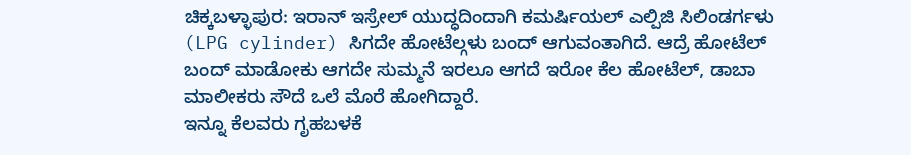ಚಿಕ್ಕಬಳ್ಳಾಪುರ: ಇರಾನ್ ಇಸ್ರೇಲ್ ಯುದ್ಧದಿಂದಾಗಿ ಕಮರ್ಷಿಯಲ್ ಎಲ್ಪಿಜಿ ಸಿಲಿಂಡರ್ಗಳು (LPG cylinder) ಸಿಗದೇ ಹೋಟೆಲ್ಗಳು ಬಂದ್ ಆಗುವಂತಾಗಿದೆ. ಆದ್ರೆ ಹೋಟೆಲ್ ಬಂದ್ ಮಾಡೋಕು ಆಗದೇ ಸುಮ್ಮನೆ ಇರಲೂ ಆಗದೆ ಇರೋ ಕೆಲ ಹೋಟೆಲ್, ಡಾಬಾ ಮಾಲೀಕರು ಸೌದೆ ಒಲೆ ಮೊರೆ ಹೋಗಿದ್ದಾರೆ.
ಇನ್ನೂ ಕೆಲವರು ಗೃಹಬಳಕೆ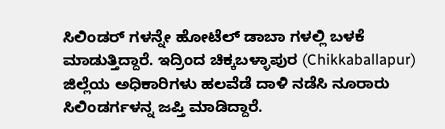ಸಿಲಿಂಡರ್ ಗಳನ್ನೇ ಹೋಟೆಲ್ ಡಾಬಾ ಗಳಲ್ಲಿ ಬಳಕೆ ಮಾಡುತ್ತಿದ್ದಾರೆ. ಇದ್ರಿಂದ ಚಿಕ್ಕಬಳ್ಳಾಪುರ (Chikkaballapur) ಜಿಲ್ಲೆಯ ಅಧಿಕಾರಿಗಳು ಹಲವೆಡೆ ದಾಳಿ ನಡೆಸಿ ನೂರಾರು ಸಿಲಿಂಡರ್ಗಳನ್ನ ಜಪ್ತಿ ಮಾಡಿದ್ದಾರೆ.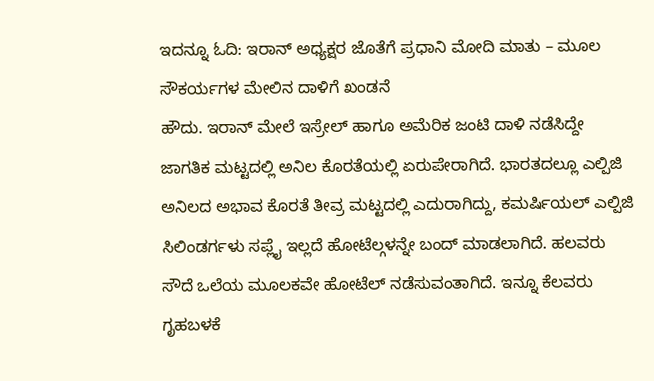ಇದನ್ನೂ ಓದಿ: ಇರಾನ್ ಅಧ್ಯಕ್ಷರ ಜೊತೆಗೆ ಪ್ರಧಾನಿ ಮೋದಿ ಮಾತು – ಮೂಲ ಸೌಕರ್ಯಗಳ ಮೇಲಿನ ದಾಳಿಗೆ ಖಂಡನೆ
ಹೌದು. ಇರಾನ್ ಮೇಲೆ ಇಸ್ರೇಲ್ ಹಾಗೂ ಅಮೆರಿಕ ಜಂಟಿ ದಾಳಿ ನಡೆಸಿದ್ದೇ ಜಾಗತಿಕ ಮಟ್ಟದಲ್ಲಿ ಅನಿಲ ಕೊರತೆಯಲ್ಲಿ ಏರುಪೇರಾಗಿದೆ. ಭಾರತದಲ್ಲೂ ಎಲ್ಪಿಜಿ ಅನಿಲದ ಅಭಾವ ಕೊರತೆ ತೀವ್ರ ಮಟ್ಟದಲ್ಲಿ ಎದುರಾಗಿದ್ದು, ಕಮರ್ಷಿಯಲ್ ಎಲ್ಪಿಜಿ ಸಿಲಿಂಡರ್ಗಳು ಸಪ್ಲೈ ಇಲ್ಲದೆ ಹೋಟೆಲ್ಗಳನ್ನೇ ಬಂದ್ ಮಾಡಲಾಗಿದೆ. ಹಲವರು ಸೌದೆ ಒಲೆಯ ಮೂಲಕವೇ ಹೋಟೆಲ್ ನಡೆಸುವಂತಾಗಿದೆ. ಇನ್ನೂ ಕೆಲವರು ಗೃಹಬಳಕೆ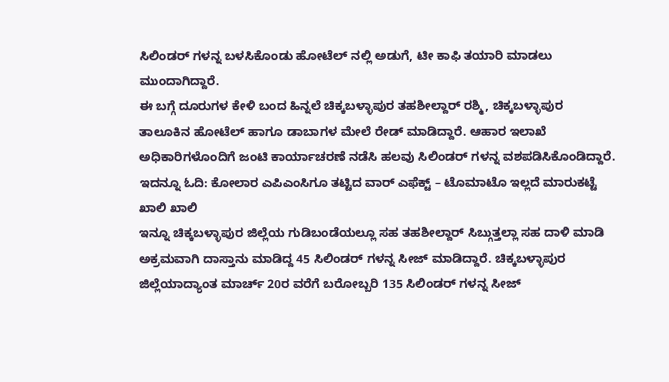ಸಿಲಿಂಡರ್ ಗಳನ್ನ ಬಳಸಿಕೊಂಡು ಹೋಟೆಲ್ ನಲ್ಲಿ ಅಡುಗೆ, ಟೀ ಕಾಫಿ ತಯಾರಿ ಮಾಡಲು ಮುಂದಾಗಿದ್ದಾರೆ.
ಈ ಬಗ್ಗೆ ದೂರುಗಳ ಕೇಳಿ ಬಂದ ಹಿನ್ನಲೆ ಚಿಕ್ಕಬಳ್ಳಾಪುರ ತಹಶೀಲ್ದಾರ್ ರಶ್ಮಿ, ಚಿಕ್ಕಬಳ್ಳಾಪುರ ತಾಲೂಕಿನ ಹೋಟೆಲ್ ಹಾಗೂ ಡಾಬಾಗಳ ಮೇಲೆ ರೇಡ್ ಮಾಡಿದ್ದಾರೆ. ಆಹಾರ ಇಲಾಖೆ ಅಧಿಕಾರಿಗಳೊಂದಿಗೆ ಜಂಟಿ ಕಾರ್ಯಾಚರಣೆ ನಡೆಸಿ ಹಲವು ಸಿಲಿಂಡರ್ ಗಳನ್ನ ವಶಪಡಿಸಿಕೊಂಡಿದ್ದಾರೆ. ಇದನ್ನೂ ಓದಿ: ಕೋಲಾರ ಎಪಿಎಂಸಿಗೂ ತಟ್ಟಿದ ವಾರ್ ಎಫೆಕ್ಟ್ – ಟೊಮಾಟೊ ಇಲ್ಲದೆ ಮಾರುಕಟ್ಟೆ ಖಾಲಿ ಖಾಲಿ
ಇನ್ನೂ ಚಿಕ್ಕಬಳ್ಳಾಪುರ ಜಿಲ್ಲೆಯ ಗುಡಿಬಂಡೆಯಲ್ಲೂ ಸಹ ತಹಶೀಲ್ದಾರ್ ಸಿಬ್ಗುತ್ತಲ್ಲಾ ಸಹ ದಾಳಿ ಮಾಡಿ ಅಕ್ರಮವಾಗಿ ದಾಸ್ತಾನು ಮಾಡಿದ್ದ 45 ಸಿಲಿಂಡರ್ ಗಳನ್ನ ಸೀಜ್ ಮಾಡಿದ್ದಾರೆ. ಚಿಕ್ಕಬಳ್ಳಾಪುರ ಜಿಲ್ಲೆಯಾದ್ಯಾಂತ ಮಾರ್ಚ್ 20ರ ವರೆಗೆ ಬರೋಬ್ಬರಿ 135 ಸಿಲಿಂಡರ್ ಗಳನ್ನ ಸೀಜ್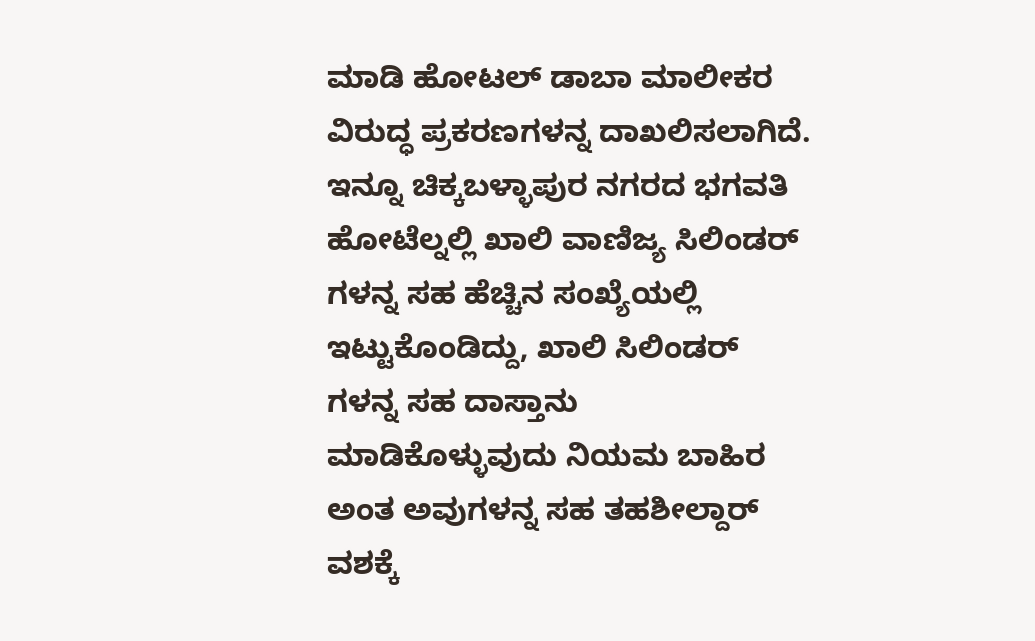ಮಾಡಿ ಹೋಟಲ್ ಡಾಬಾ ಮಾಲೀಕರ ವಿರುದ್ಧ ಪ್ರಕರಣಗಳನ್ನ ದಾಖಲಿಸಲಾಗಿದೆ. ಇನ್ನೂ ಚಿಕ್ಕಬಳ್ಳಾಪುರ ನಗರದ ಭಗವತಿ ಹೋಟೆಲ್ನಲ್ಲಿ ಖಾಲಿ ವಾಣಿಜ್ಯ ಸಿಲಿಂಡರ್ ಗಳನ್ನ ಸಹ ಹೆಚ್ಚಿನ ಸಂಖ್ಯೆಯಲ್ಲಿ ಇಟ್ಟುಕೊಂಡಿದ್ದು, ಖಾಲಿ ಸಿಲಿಂಡರ್ ಗಳನ್ನ ಸಹ ದಾಸ್ತಾನು ಮಾಡಿಕೊಳ್ಳುವುದು ನಿಯಮ ಬಾಹಿರ ಅಂತ ಅವುಗಳನ್ನ ಸಹ ತಹಶೀಲ್ದಾರ್ ವಶಕ್ಕೆ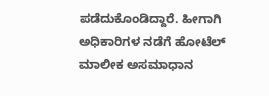ಪಡೆದುಕೊಂಡಿದ್ದಾರೆ. ಹೀಗಾಗಿ ಅಧಿಕಾರಿಗಳ ನಡೆಗೆ ಹೋಟೆಲ್ ಮಾಲೀಕ ಅಸಮಾಧಾನ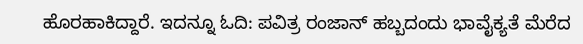ಹೊರಹಾಕಿದ್ದಾರೆ. ಇದನ್ನೂ ಓದಿ: ಪವಿತ್ರ ರಂಜಾನ್ ಹಬ್ಬದಂದು ಭಾವೈಕ್ಯತೆ ಮೆರೆದ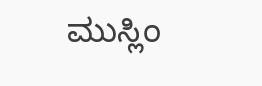ಮುಸ್ಲಿಂ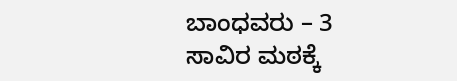ಬಾಂಧವರು – 3 ಸಾವಿರ ಮಠಕ್ಕೆ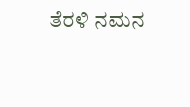ತೆರಳಿ ನಮನ